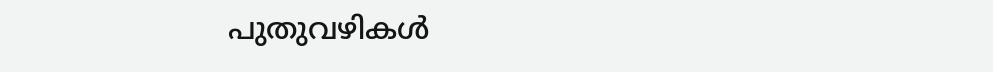പുതുവഴികള്‍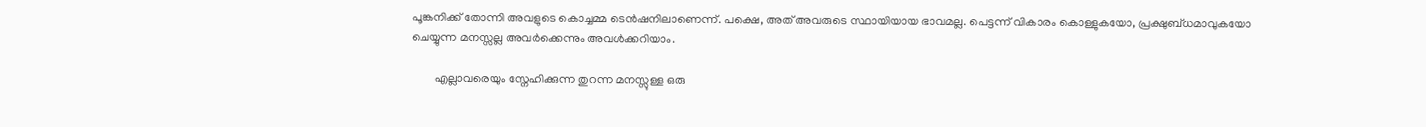പൂങ്കനിക്ക് തോന്നി അവളുടെ കൊച്ചമ്മ ടെന്‍ഷനിലാണെന്ന്. പക്ഷെ, അത് അവരുടെ സ്ഥായിയായ ഭാവമല്ല. പെട്ടന്ന് വികാരം കൊള്ളുകയോ, പ്രക്ഷുബ്ധമാവുകയോ ചെയ്യുന്ന മനസ്സല്ല അവര്‍ക്കെന്നും അവള്‍ക്കറിയാം.

        എല്ലാവരെയും സ്നേഹിക്കുന്ന തുറന്ന മനസ്സുള്ള ഒരു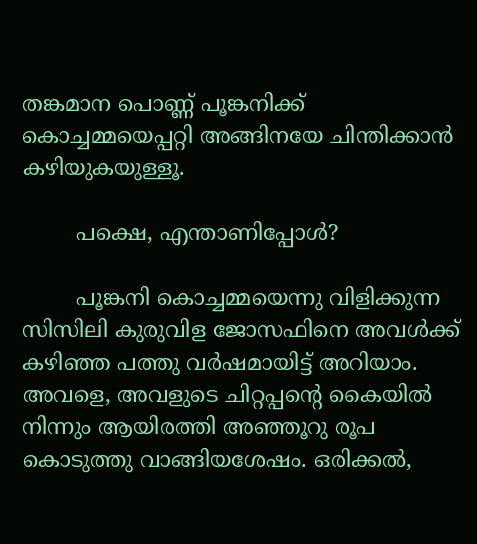തങ്കമാന പൊണ്ണ് പൂങ്കനിക്ക് കൊച്ചമ്മയെപ്പറ്റി അങ്ങിനയേ ചിന്തിക്കാന്‍ കഴിയുകയുള്ളൂ.

        പക്ഷെ, എന്താണിപ്പോള്‍?

        പൂങ്കനി കൊച്ചമ്മയെന്നു വിളിക്കുന്ന സിസിലി കുരുവിള ജോസഫിനെ അവള്‍ക്ക് കഴിഞ്ഞ പത്തു വര്‍ഷമായിട്ട് അറിയാം.  അവളെ, അവളുടെ ചിറ്റപ്പന്‍റെ കൈയില്‍ നിന്നും ആയിരത്തി അഞ്ഞൂറു രൂപ കൊടുത്തു വാങ്ങിയശേഷം. ഒരിക്കല്‍,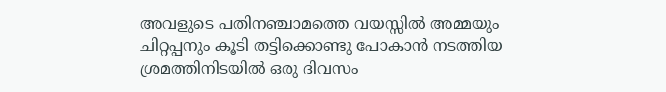അവളുടെ പതിനഞ്ചാമത്തെ വയസ്സില്‍ അമ്മയും ചിറ്റപ്പനും കൂടി തട്ടിക്കൊണ്ടു പോകാന്‍ നടത്തിയ ശ്രമത്തിനിടയില്‍ ഒരു ദിവസം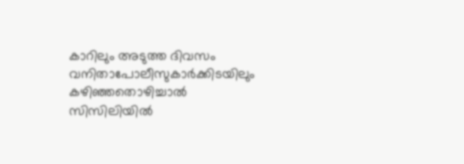കാറിലും അടുത്ത ദിവസം വനിതാപോലീസുകാര്‍ക്കിടയിലും കഴിഞ്ഞതൊഴിച്ചാല്‍ സിസിലിയില്‍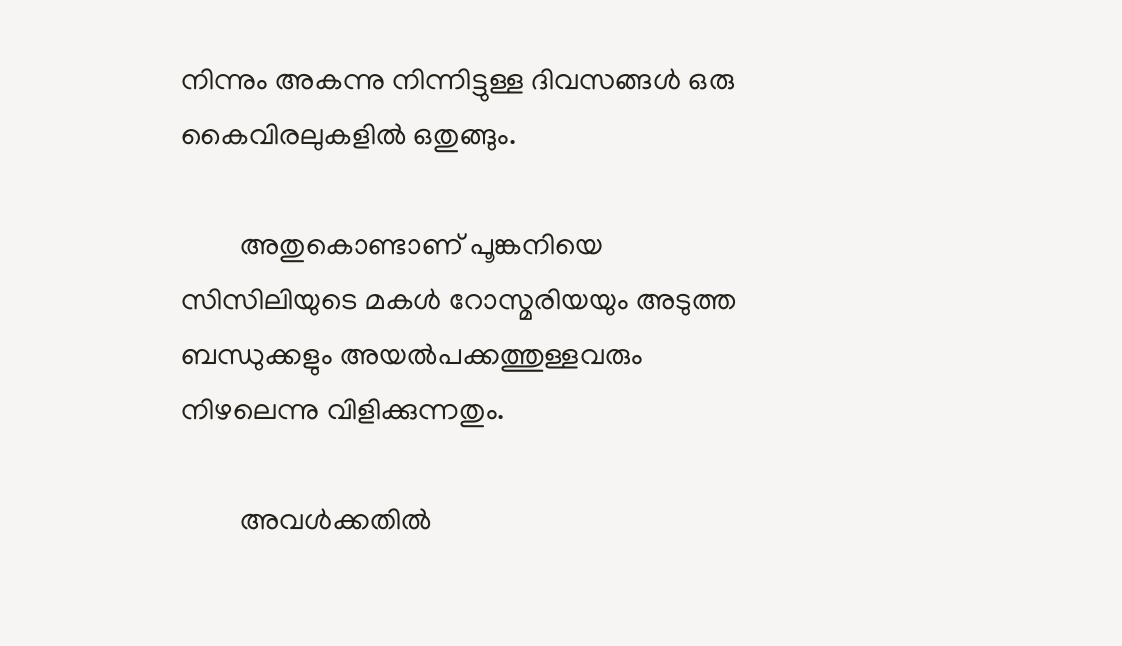നിന്നും അകന്നു നിന്നിട്ടുള്ള ദിവസങ്ങള്‍ ഒരു കൈവിരലുകളില്‍ ഒതുങ്ങും.

        അതുകൊണ്ടാണ് പൂങ്കനിയെ സിസിലിയുടെ മകള്‍ റോസ്മരിയയും അടുത്ത ബന്ധുക്കളും അയല്‍പക്കത്തുള്ളവരും നിഴലെന്നു വിളിക്കുന്നതും.

        അവള്‍ക്കതില്‍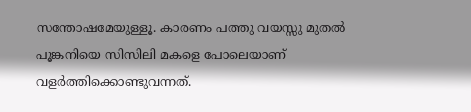സന്തോഷമേയുള്ളൂ. കാരണം പത്തു വയസ്സു മുതല്‍ പൂങ്കനിയെ സിസിലി മകളെ പോലെയാണ് വളര്‍ത്തിക്കൊണ്ടുവന്നത്.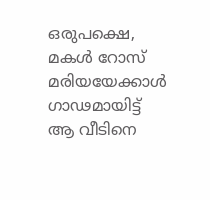ഒരുപക്ഷെ, മകള്‍ റോസ് മരിയയേക്കാള്‍ ഗാഢമായിട്ട് ആ വീടിനെ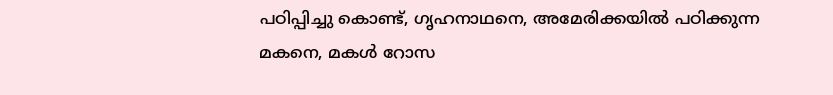പഠിപ്പിച്ചു കൊണ്ട്, ഗൃഹനാഥനെ, അമേരിക്കയില്‍ പഠിക്കുന്ന മകനെ, മകള്‍ റോസ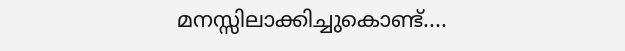മനസ്സിലാക്കിച്ചുകൊണ്ട്....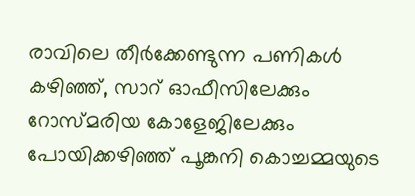രാവിലെ തീര്‍ക്കേണ്ടുന്ന പണികള്‍ കഴിഞ്ഞ്, സാറ് ഓഫീസിലേക്കും റോസ്മരിയ കോളേജിലേക്കും പോയിക്കഴിഞ്ഞ് പൂങ്കനി കൊച്ചമ്മയുടെ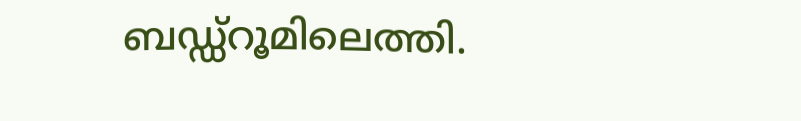ബഡ്ഡ്റൂമിലെത്തി.